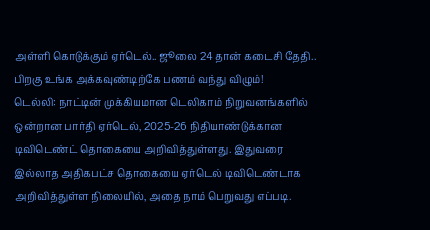அள்ளி கொடுக்கும் ஏர்டெல்.. ஜூலை 24 தான் கடைசி தேதி.. பிறகு உங்க அக்கவுண்டிற்கே பணம் வந்து விழும்!
டெல்லி: நாட்டின் முக்கியமான டெலிகாம் நிறுவனங்களில் ஒன்றான பார்தி ஏர்டெல், 2025-26 நிதியாண்டுக்கான டிவிடெண்ட் தொகையை அறிவித்துள்ளது. இதுவரை இல்லாத அதிகபட்ச தொகையை ஏர்டெல் டிவிடெண்டாக அறிவித்துள்ள நிலையில், அதை நாம் பெறுவது எப்படி.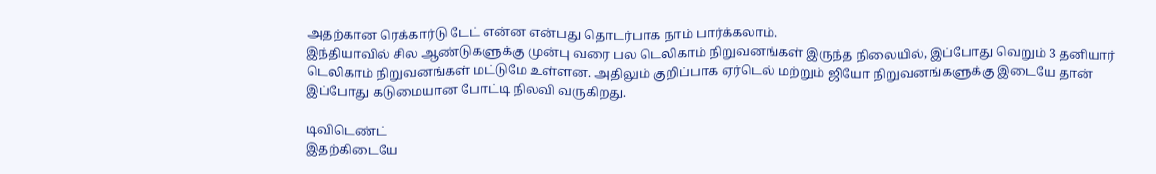அதற்கான ரெக்கார்டு டேட் என்ன என்பது தொடர்பாக நாம் பார்க்கலாம்.
இந்தியாவில் சில ஆண்டுகளுக்கு முன்பு வரை பல டெலிகாம் நிறுவனங்கள் இருந்த நிலையில், இப்போது வெறும் 3 தனியார் டெலிகாம் நிறுவனங்கள் மட்டுமே உள்ளன. அதிலும் குறிப்பாக ஏர்டெல் மற்றும் ஜியோ நிறுவனங்களுக்கு இடையே தான் இப்போது கடுமையான போட்டி நிலவி வருகிறது.

டிவிடெண்ட்
இதற்கிடையே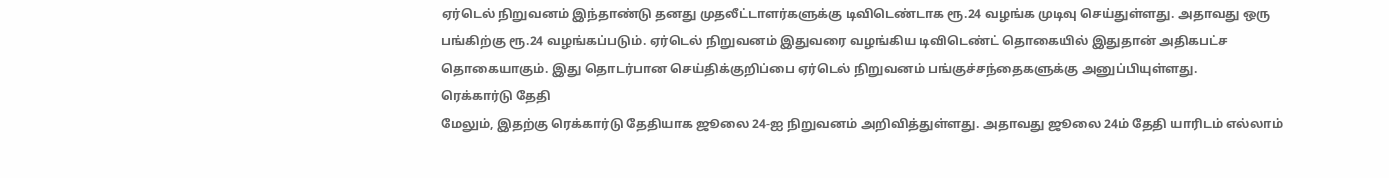ஏர்டெல் நிறுவனம் இந்தாண்டு தனது முதலீட்டாளர்களுக்கு டிவிடெண்டாக ரூ.24 வழங்க முடிவு செய்துள்ளது. அதாவது ஒரு பங்கிற்கு ரூ.24 வழங்கப்படும். ஏர்டெல் நிறுவனம் இதுவரை வழங்கிய டிவிடெண்ட் தொகையில் இதுதான் அதிகபட்ச தொகையாகும். இது தொடர்பான செய்திக்குறிப்பை ஏர்டெல் நிறுவனம் பங்குச்சந்தைகளுக்கு அனுப்பியுள்ளது.
ரெக்கார்டு தேதி
மேலும், இதற்கு ரெக்கார்டு தேதியாக ஜூலை 24-ஐ நிறுவனம் அறிவித்துள்ளது. அதாவது ஜூலை 24ம் தேதி யாரிடம் எல்லாம்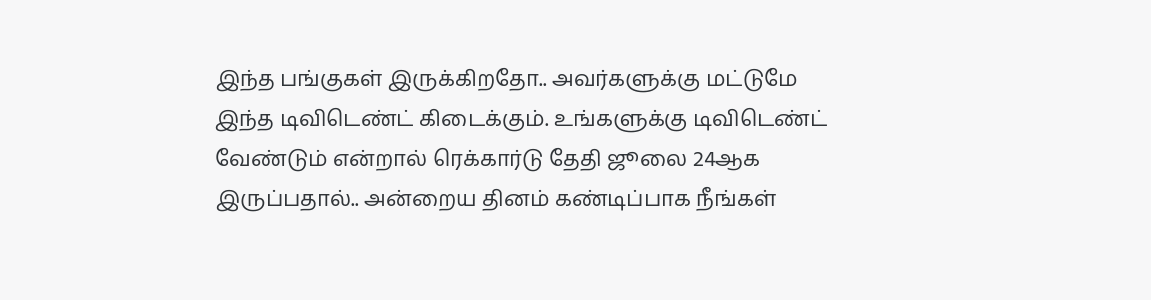இந்த பங்குகள் இருக்கிறதோ.. அவர்களுக்கு மட்டுமே இந்த டிவிடெண்ட் கிடைக்கும். உங்களுக்கு டிவிடெண்ட் வேண்டும் என்றால் ரெக்கார்டு தேதி ஜூலை 24ஆக இருப்பதால்.. அன்றைய தினம் கண்டிப்பாக நீங்கள்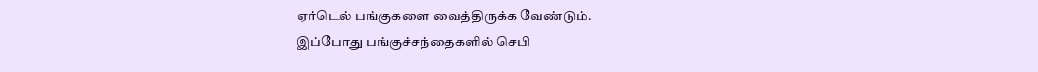ஏர்டெல் பங்குகளை வைத்திருக்க வேண்டும்.
இப்போது பங்குச்சந்தைகளில் செபி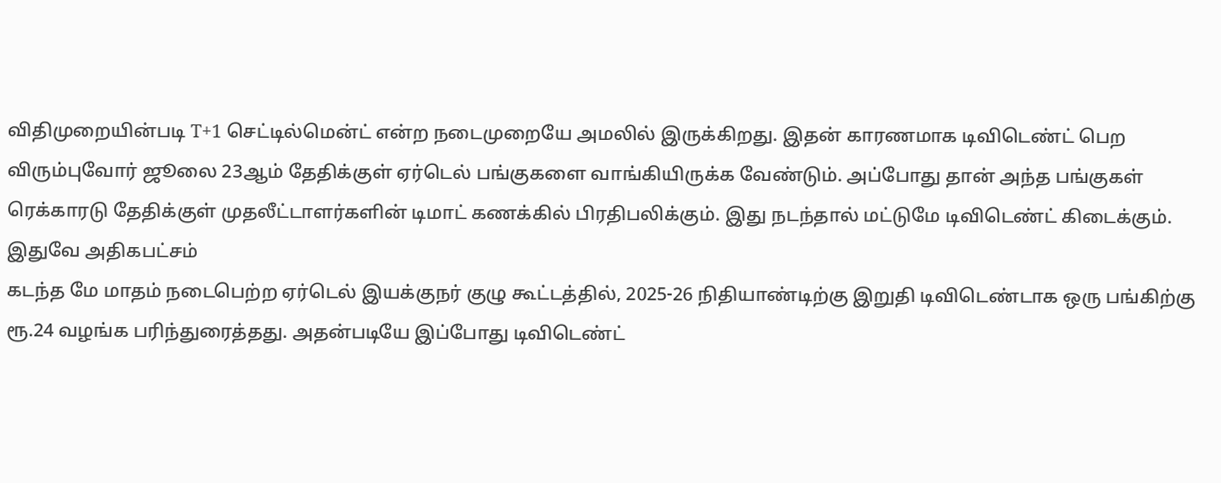விதிமுறையின்படி T+1 செட்டில்மென்ட் என்ற நடைமுறையே அமலில் இருக்கிறது. இதன் காரணமாக டிவிடெண்ட் பெற விரும்புவோர் ஜூலை 23ஆம் தேதிக்குள் ஏர்டெல் பங்குகளை வாங்கியிருக்க வேண்டும். அப்போது தான் அந்த பங்குகள் ரெக்காரடு தேதிக்குள் முதலீட்டாளர்களின் டிமாட் கணக்கில் பிரதிபலிக்கும். இது நடந்தால் மட்டுமே டிவிடெண்ட் கிடைக்கும்.
இதுவே அதிகபட்சம்
கடந்த மே மாதம் நடைபெற்ற ஏர்டெல் இயக்குநர் குழு கூட்டத்தில், 2025-26 நிதியாண்டிற்கு இறுதி டிவிடெண்டாக ஒரு பங்கிற்கு ரூ.24 வழங்க பரிந்துரைத்தது. அதன்படியே இப்போது டிவிடெண்ட்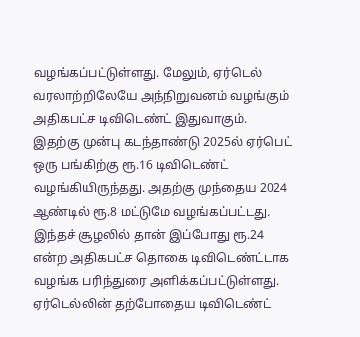வழங்கப்பட்டுள்ளது. மேலும், ஏர்டெல் வரலாற்றிலேயே அந்நிறுவனம் வழங்கும் அதிகபட்ச டிவிடெண்ட் இதுவாகும். இதற்கு முன்பு கடந்தாண்டு 2025ல் ஏர்பெட் ஒரு பங்கிற்கு ரூ.16 டிவிடெண்ட் வழங்கியிருந்தது. அதற்கு முந்தைய 2024 ஆண்டில் ரூ.8 மட்டுமே வழங்கப்பட்டது. இந்தச் சூழலில் தான் இப்போது ரூ.24 என்ற அதிகபட்ச தொகை டிவிடெண்ட்டாக வழங்க பரிந்துரை அளிக்கப்பட்டுள்ளது. ஏர்டெல்லின் தற்போதைய டிவிடெண்ட்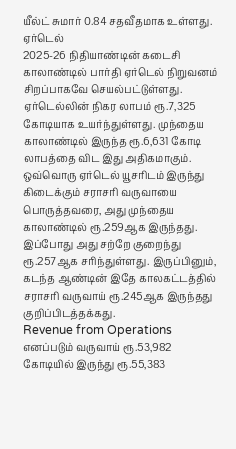யீல்ட் சுமார் 0.84 சதவீதமாக உள்ளது.
ஏர்டெல்
2025-26 நிதியாண்டின் கடைசி காலாண்டில் பார்தி ஏர்டெல் நிறுவனம் சிறப்பாகவே செயல்பட்டுள்ளது. ஏர்டெல்லின் நிகர லாபம் ரூ.7,325 கோடியாக உயர்ந்துள்ளது. முந்தைய காலாண்டில் இருந்த ரூ.6,631 கோடி லாபத்தை விட இது அதிகமாகும். ஒவ்வொரு ஏர்டெல் யூசரிடம் இருந்து கிடைக்கும் சராசரி வருவாயை பொருத்தவரை, அது முந்தைய காலாண்டில் ரூ.259ஆக இருந்தது. இப்போது அது சற்றே குறைந்து ரூ.257ஆக சரிந்துள்ளது. இருப்பினும், கடந்த ஆண்டின் இதே காலகட்டத்தில் சராசரி வருவாய் ரூ.245ஆக இருந்தது குறிப்பிடத்தக்கது.
Revenue from Operations எனப்படும் வருவாய் ரூ.53,982 கோடியில் இருந்து ரூ.55,383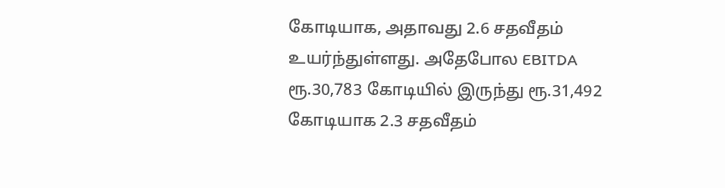கோடியாக, அதாவது 2.6 சதவீதம் உயர்ந்துள்ளது. அதேபோல EBITDA ரூ.30,783 கோடியில் இருந்து ரூ.31,492 கோடியாக 2.3 சதவீதம்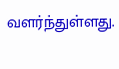வளர்ந்துள்ளது.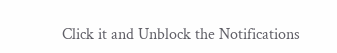Click it and Unblock the Notifications